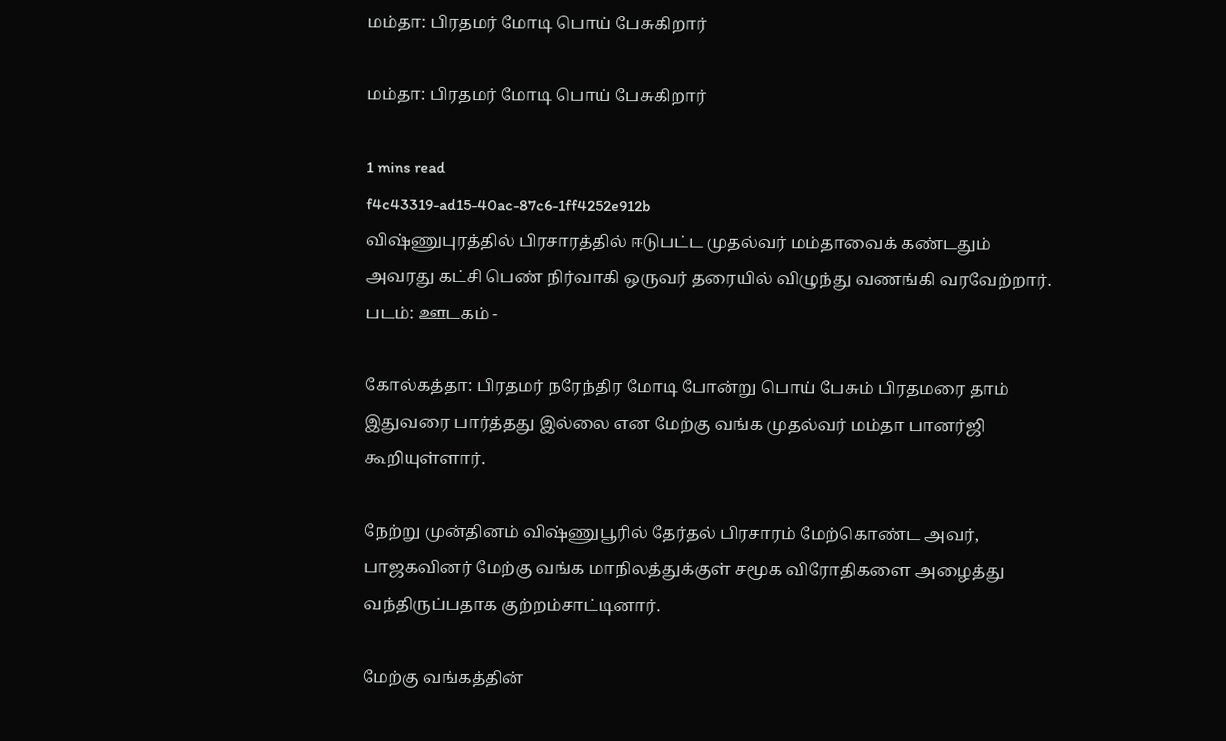மம்தா: பிரதமர் மோடி பொய் பேசுகிறார்

மம்தா: பிரதமர் மோடி பொய் பேசுகிறார்

1 mins read
f4c43319-ad15-40ac-87c6-1ff4252e912b
விஷ்ணுபுரத்தில் பிரசாரத்தில் ஈடுபட்ட முதல்வர் மம்தாவைக் கண்டதும் அவரது கட்சி பெண் நிர்வாகி ஒருவர் தரையில் விழுந்து வணங்கி வரவேற்றார். படம்: ஊடகம் -

கோல்கத்தா: பிரதமர் நரேந்திர மோடி போன்று பொய் பேசும் பிரதமரை தாம் இதுவரை பார்த்தது இல்லை என மேற்கு வங்க முதல்வர் மம்தா பானர்ஜி கூறியுள்ளார்.

நேற்று முன்தினம் விஷ்ணுபூரில் தேர்தல் பிரசாரம் மேற்கொண்ட அவர், பாஜகவினர் மேற்கு வங்க மாநிலத்துக்குள் சமூக விரோதிகளை அழைத்து வந்திருப்பதாக குற்றம்சாட்டினார்.

மேற்கு வங்கத்தின்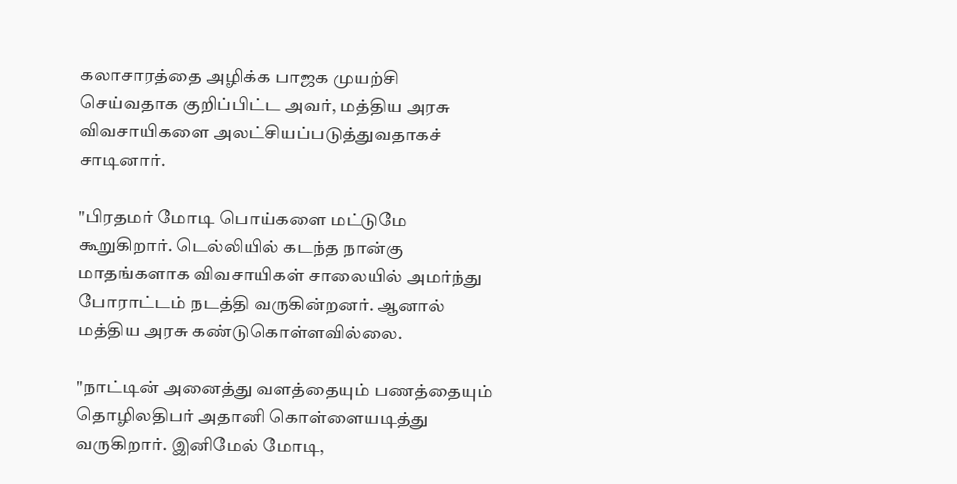கலாசாரத்தை அழிக்க பாஜக முயற்சி செய்வதாக குறிப்பிட்ட அவர், மத்திய அரசு விவசாயிகளை அலட்சியப்படுத்துவதாகச் சாடினார்.

"பிரதமர் மோடி பொய்களை மட்டுமே கூறுகிறார். டெல்லியில் கடந்த நான்கு மாதங்களாக விவசாயிகள் சாலையில் அமர்ந்து போராட்டம் நடத்தி வருகின்றனர். ஆனால் மத்திய அரசு கண்டுகொள்ளவில்லை.

"நாட்டின் அனைத்து வளத்தையும் பணத்தையும் தொழிலதிபர் அதானி கொள்ளையடித்து வருகிறார். இனிமேல் மோடி,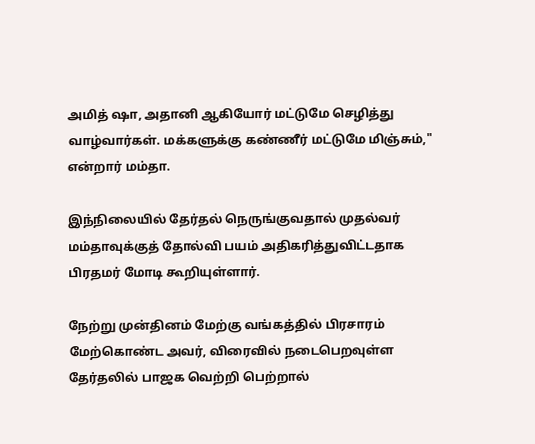அமித் ஷா, அதானி ஆகியோர் மட்டுமே செழித்து வாழ்வார்கள். மக்களுக்கு கண்ணீர் மட்டுமே மிஞ்சும்," என்றார் மம்தா.

இந்நிலையில் தேர்தல் நெருங்குவதால் முதல்வர் மம்தாவுக்குத் தோல்வி பயம் அதிகரித்துவிட்டதாக பிரதமர் மோடி கூறியுள்ளார்.

நேற்று முன்தினம் மேற்கு வங்கத்தில் பிரசாரம் மேற்கொண்ட அவர், விரைவில் நடைபெறவுள்ள தேர்தலில் பாஜக வெற்றி பெற்றால்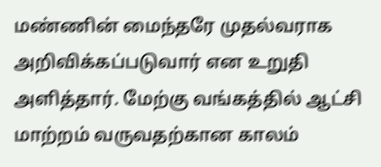மண்ணின் மைந்தரே முதல்வராக அறிவிக்கப்படுவார் என உறுதி அளித்தார். மேற்கு வங்கத்தில் ஆட்சி மாற்றம் வருவதற்கான காலம்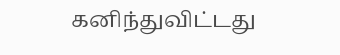கனிந்துவிட்டது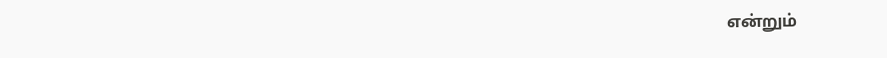என்றும்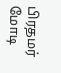பிரதமர் மோடி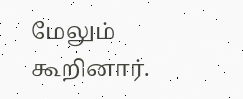மேலும் கூறினார்.